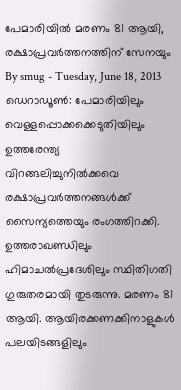പേമാരിയിൽ മരണം 81 ആയി, രക്ഷാപ്രവർത്തനത്തിന് സേനയും
By smug - Tuesday, June 18, 2013
ഡെറാഡൂൺ: പേമാരിയിലും വെള്ളപ്പൊക്കക്കെടുതിയിലും ഉത്തരേന്ത്യ വിറങ്ങലിച്ചുനിൽക്കവെ രക്ഷാപ്രവർത്തനങ്ങൾക്ക് സൈന്യത്തെയും രംഗത്തിറക്കി.
ഉത്തരാഖണ്ഡിലും ഹിമാചൽപ്രദേശിലും സ്ഥിതിഗതി ഗുരുതരമായി തുടരുന്നു. മരണം 81 ആയി. ആയിരക്കണക്കിനാളുകൾ പലയിടങ്ങളിലും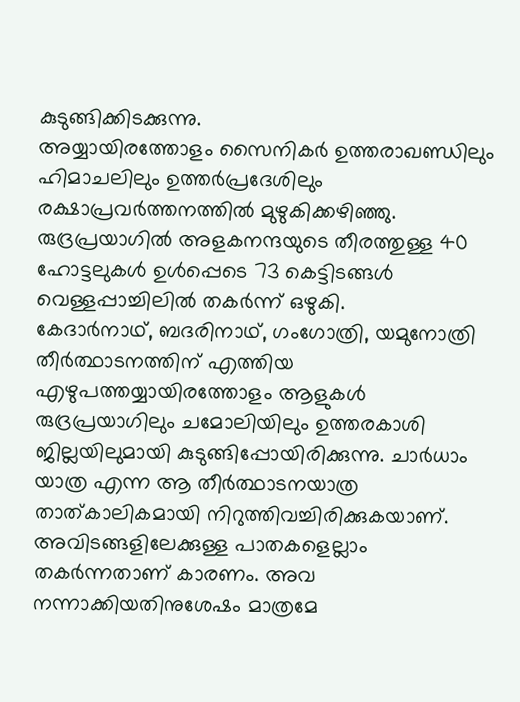കുടുങ്ങിക്കിടക്കുന്നു.
അയ്യായിരത്തോളം സൈനികർ ഉത്തരാഖണ്ഡിലും ഹിമാചലിലും ഉത്തർപ്രദേശിലും രക്ഷാപ്രവർത്തനത്തിൽ മുഴുകിക്കഴിഞ്ഞു.
രുദ്രപ്രയാഗിൽ അളകനന്ദയുടെ തീരത്തുള്ള 40 ഹോട്ടലുകൾ ഉൾപ്പെടെ 73 കെട്ടിടങ്ങൾ വെള്ളപ്പാച്ചിലിൽ തകർന്ന് ഒഴുകി.
കേദാർനാഥ്, ബദരിനാഥ്, ഗംഗോത്രി, യമുനോത്രി തീർത്ഥാടനത്തിന് എത്തിയ എഴുപത്തയ്യായിരത്തോളം ആളുകൾ രുദ്രപ്രയാഗിലും ചമോലിയിലും ഉത്തരകാശി ജില്ലയിലുമായി കുടുങ്ങിപ്പോയിരിക്കുന്നു. ചാർധാം യാത്ര എന്ന ആ തീർത്ഥാടനയാത്ര താത്കാലികമായി നിറുത്തിവച്ചിരിക്കുകയാണ്. അവിടങ്ങളിലേക്കുള്ള പാതകളെല്ലാം തകർന്നതാണ് കാരണം. അവ നന്നാക്കിയതിനുശേഷം മാത്രമേ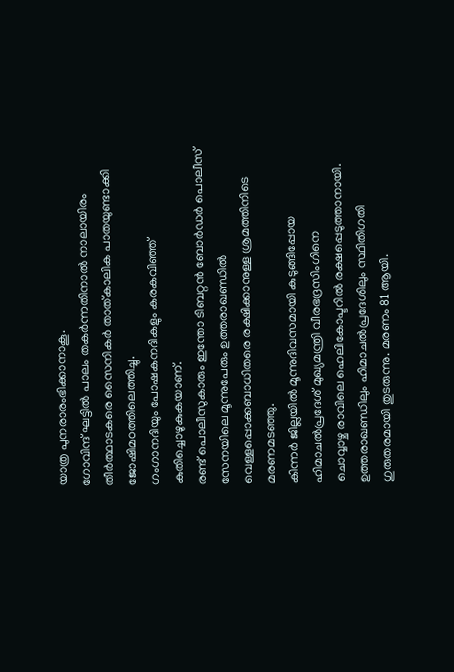യാത്ര പുനരാരംഭിക്കാനാകൂ.
ഗോവിന്ദ് ഘട്ടിൽ പാലം തകർന്നതിനാൽ നാലായിരം തീർത്ഥാടകരെ സൈനികർ താത്കാലിക പാതയുണ്ടാക്കി ജോഷിമഠത്തിലെത്തിച്ചു.
ഗംഗാനദിയും പോഷകനദികളും കരകവിഞ്ഞ് കുതിച്ചൊഴുകുകയാണ്.
രണ്ട് പൊലീസുകാരും ഇന്തോ ടിബറ്റൻ ബോർഡർ പൊലീസ് സേനയിലെ മൂന്നുപേരും ഉത്തരാഖണ്ഡിൽ വെള്ളപ്പൊക്കബാധിതരെ രക്ഷിക്കാനുള്ള ശ്രമത്തിനിടെ മരണമടഞ്ഞു.
കിന്നർ ജില്ലയിൽ മൂന്നുദിവസമായി കുടുങ്ങിപ്പോയ ഹിമാചൽപ്രദേശ് മുഖ്യമന്ത്രി വീരഭദ്രസിംഗിനെ
ചൊവ്വാഴ്ച രാവിലെ ഹെലികോപ്ടറിൽ രക്ഷപ്പെടുത്താനായി.
ഉത്തരാഖണ്ഡിലും ഹിമാചൽപ്രദേശിലും സ്ഥിതിഗതി ഗുരുതരമായി തുടരുന്നു. മരണം 81 ആയി.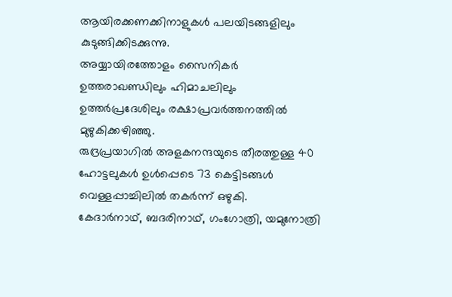ആയിരക്കണക്കിനാളുകൾ പലയിടങ്ങളിലും കുടുങ്ങിക്കിടക്കുന്നു.
അയ്യായിരത്തോളം സൈനികർ ഉത്തരാഖണ്ഡിലും ഹിമാചലിലും ഉത്തർപ്രദേശിലും രക്ഷാപ്രവർത്തനത്തിൽ മുഴുകിക്കഴിഞ്ഞു.
രുദ്രപ്രയാഗിൽ അളകനന്ദയുടെ തീരത്തുള്ള 40 ഹോട്ടലുകൾ ഉൾപ്പെടെ 73 കെട്ടിടങ്ങൾ വെള്ളപ്പാച്ചിലിൽ തകർന്ന് ഒഴുകി.
കേദാർനാഥ്, ബദരിനാഥ്, ഗംഗോത്രി, യമുനോത്രി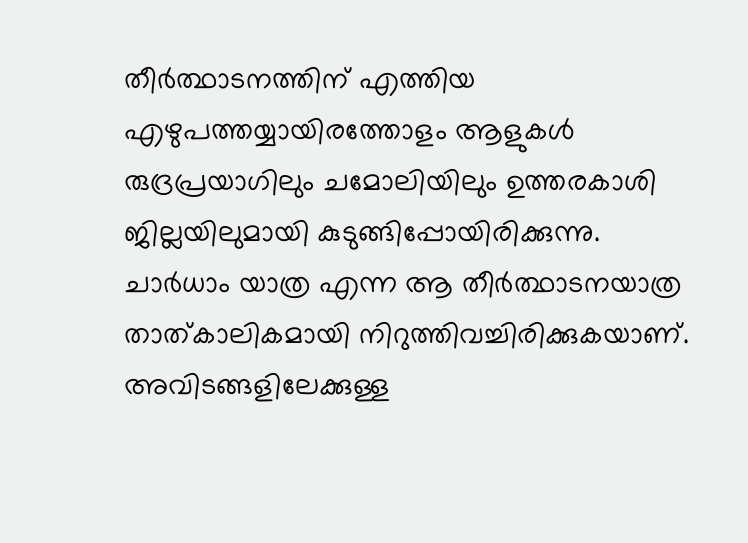തീർത്ഥാടനത്തിന് എത്തിയ എഴുപത്തയ്യായിരത്തോളം ആളുകൾ രുദ്രപ്രയാഗിലും ചമോലിയിലും ഉത്തരകാശി ജില്ലയിലുമായി കുടുങ്ങിപ്പോയിരിക്കുന്നു. ചാർധാം യാത്ര എന്ന ആ തീർത്ഥാടനയാത്ര താത്കാലികമായി നിറുത്തിവച്ചിരിക്കുകയാണ്. അവിടങ്ങളിലേക്കുള്ള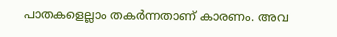പാതകളെല്ലാം തകർന്നതാണ് കാരണം. അവ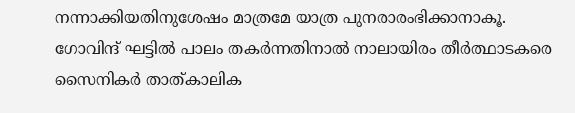നന്നാക്കിയതിനുശേഷം മാത്രമേ യാത്ര പുനരാരംഭിക്കാനാകൂ.
ഗോവിന്ദ് ഘട്ടിൽ പാലം തകർന്നതിനാൽ നാലായിരം തീർത്ഥാടകരെ സൈനികർ താത്കാലിക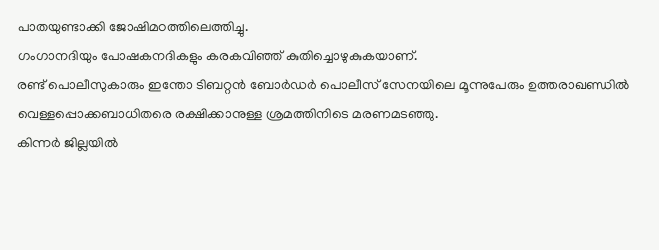പാതയുണ്ടാക്കി ജോഷിമഠത്തിലെത്തിച്ചു.
ഗംഗാനദിയും പോഷകനദികളും കരകവിഞ്ഞ് കുതിച്ചൊഴുകുകയാണ്.
രണ്ട് പൊലീസുകാരും ഇന്തോ ടിബറ്റൻ ബോർഡർ പൊലീസ് സേനയിലെ മൂന്നുപേരും ഉത്തരാഖണ്ഡിൽ വെള്ളപ്പൊക്കബാധിതരെ രക്ഷിക്കാനുള്ള ശ്രമത്തിനിടെ മരണമടഞ്ഞു.
കിന്നർ ജില്ലയിൽ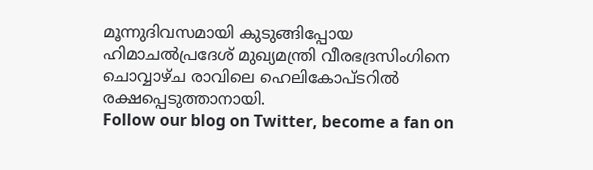മൂന്നുദിവസമായി കുടുങ്ങിപ്പോയ ഹിമാചൽപ്രദേശ് മുഖ്യമന്ത്രി വീരഭദ്രസിംഗിനെ
ചൊവ്വാഴ്ച രാവിലെ ഹെലികോപ്ടറിൽ രക്ഷപ്പെടുത്താനായി.
Follow our blog on Twitter, become a fan on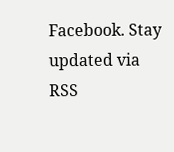Facebook. Stay updated via RSS